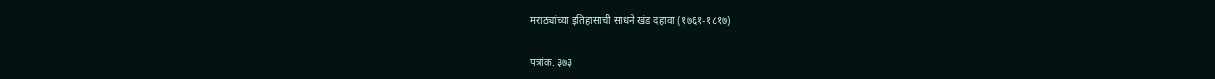मराठ्यांच्या इतिहासाची साधने खंड दहावा (१७६१-१८१७)

पत्रांक. ३७३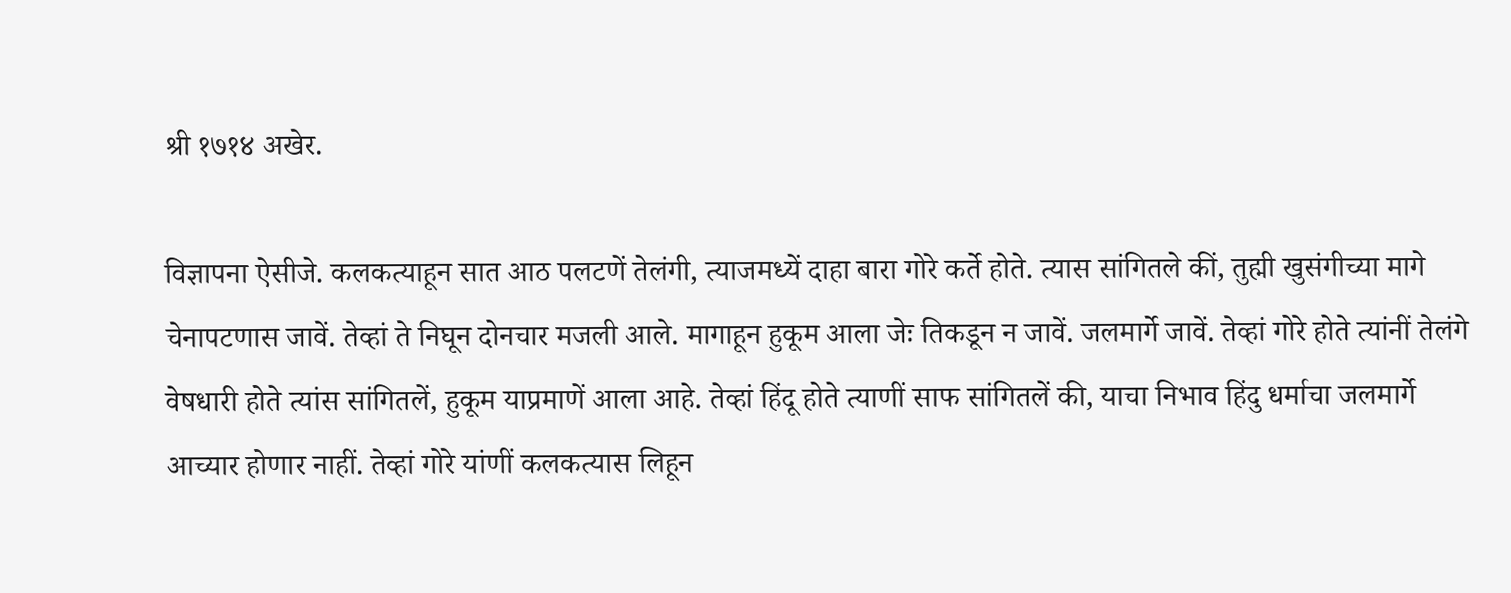श्री १७१४ अखेर.

विज्ञापना ऐसीजे. कलकत्याहून सात आठ पलटणें तेलंगी, त्याजमध्यें दाहा बारा गोरे कर्ते होते. त्यास सांगितले कीं, तुह्मी खुसंगीच्या मागे चेनापटणास जावें. तेव्हां ते निघून दोनचार मजली आले. मागाहून हुकूम आला जेः तिकडून न जावें. जलमार्गे जावें. तेव्हां गोरे होते त्यांनीं तेलंगे वेषधारी होते त्यांस सांगितलें, हुकूम याप्रमाणें आला आहे. तेव्हां हिंदू होते त्याणीं साफ सांगितलें की, याचा निभाव हिंदु धर्माचा जलमार्गे आच्यार होणार नाहीं. तेव्हां गोरे यांणीं कलकत्यास लिहून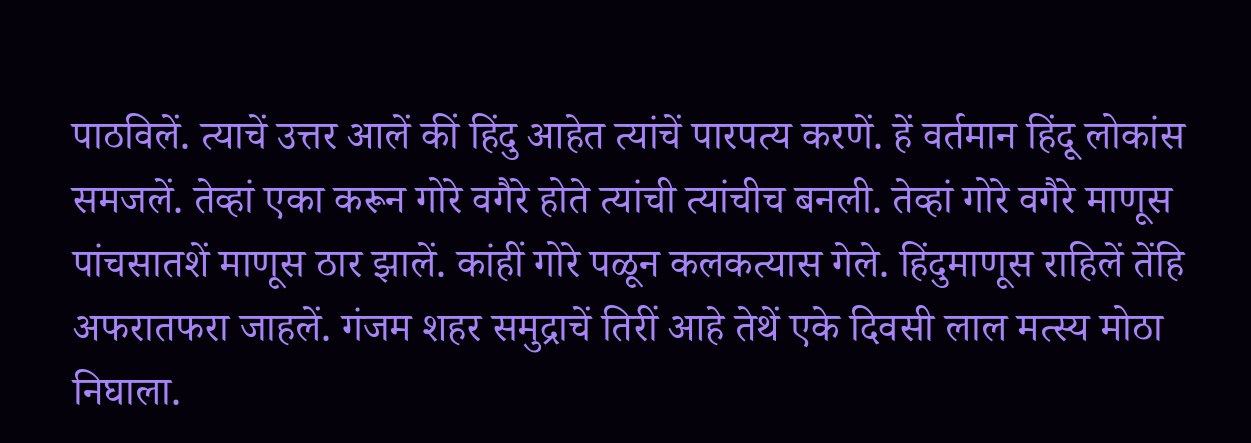पाठविलें. त्याचें उत्तर आलें कीं हिंदु आहेत त्यांचें पारपत्य करणें. हें वर्तमान हिंदू लोकांस समजलें. तेव्हां एका करून गोरे वगैरे होते त्यांची त्यांचीच बनली. तेव्हां गोरे वगैरे माणूस पांचसातशें माणूस ठार झालें. कांहीं गोरे पळून कलकत्यास गेले. हिंदुमाणूस राहिलें तेंहि अफरातफरा जाहलें. गंजम शहर समुद्राचें तिरीं आहे तेथें एके दिवसी लाल मत्स्य मोठा निघाला.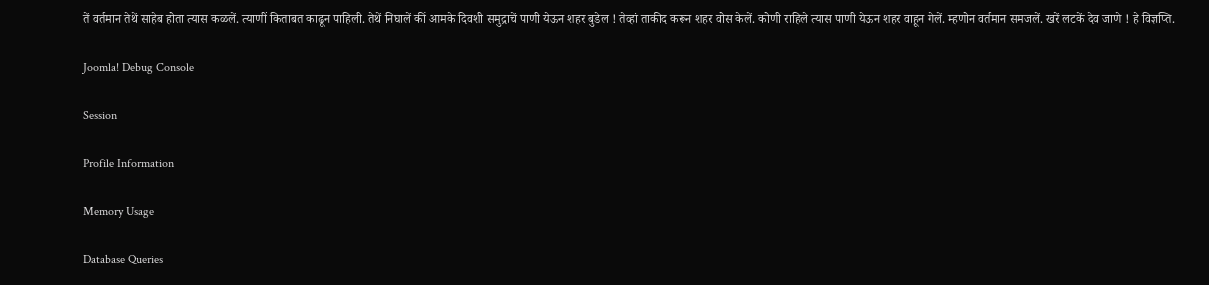तें वर्तमान तेथें साहेब होता त्यास कळलें. त्याणीं किताबत काढून पाहिली. तेथें निघालें कीं आमके दिवशी समुद्राचें पाणी येऊन शहर बुडेल ! तेव्हां ताकीद करून शहर वोस केलें. कोणी राहिले त्यास पाणी येऊन शहर वाहून गेलें. म्हणोन वर्तमान समजलें. खरें लटकें देव जाणे ! हे विज्ञप्ति.

Joomla! Debug Console

Session

Profile Information

Memory Usage

Database Queries